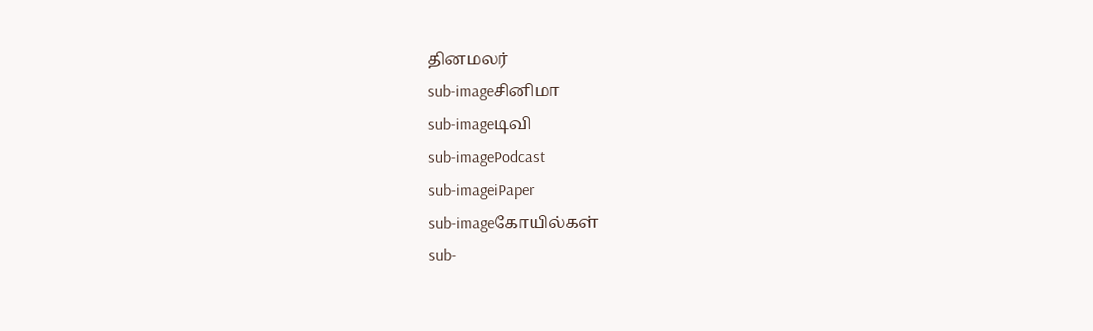தினமலர்
sub-imageசினிமா
sub-imageடிவி
sub-imagePodcast
sub-imageiPaper
sub-imageகோயில்கள்
sub-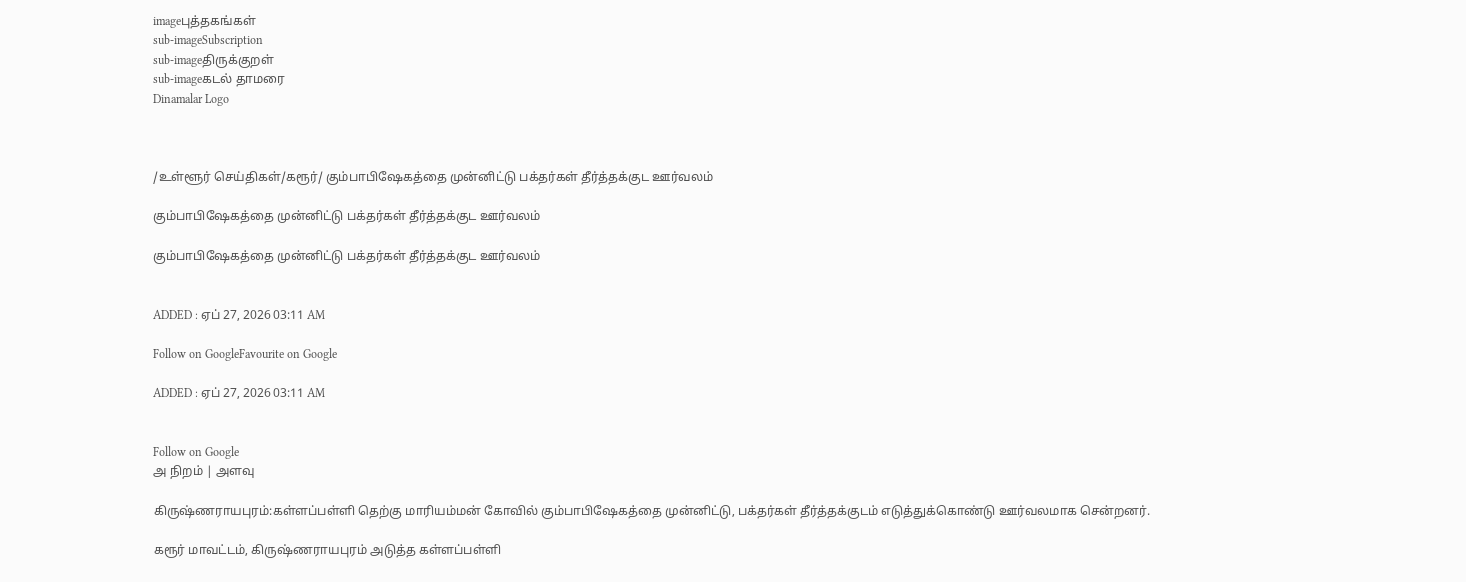imageபுத்தகங்கள்
sub-imageSubscription
sub-imageதிருக்குறள்
sub-imageகடல் தாமரை
Dinamalar Logo



/உள்ளூர் செய்திகள்/கரூர்/ கும்பாபிஷேகத்தை முன்னிட்டு பக்தர்கள் தீர்த்தக்குட ஊர்வலம்

கும்பாபிஷேகத்தை முன்னிட்டு பக்தர்கள் தீர்த்தக்குட ஊர்வலம்

கும்பாபிஷேகத்தை முன்னிட்டு பக்தர்கள் தீர்த்தக்குட ஊர்வலம்


ADDED : ஏப் 27, 2026 03:11 AM

Follow on GoogleFavourite on Google

ADDED : ஏப் 27, 2026 03:11 AM


Follow on Google
அ நிறம் | அளவு

கிருஷ்ணராயபுரம்:கள்ளப்பள்ளி தெற்கு மாரியம்மன் கோவில் கும்பாபிஷேகத்தை முன்னிட்டு, பக்தர்கள் தீர்த்தக்குடம் எடுத்துக்கொண்டு ஊர்வலமாக சென்றனர்.

கரூர் மாவட்டம், கிருஷ்ணராயபுரம் அடுத்த கள்ளப்பள்ளி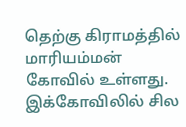தெற்கு கிராமத்தில் மாரியம்மன் கோவில் உள்ளது. இக்கோவிலில் சில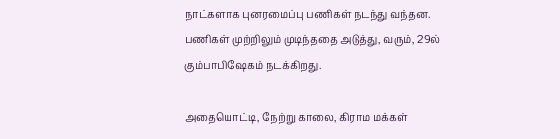நாட்களாக புனரமைப்பு பணிகள் நடந்து வந்தன. பணிகள் முற்றிலும் முடிந்ததை அடுத்து, வரும், 29ல் கும்பாபிஷேகம் நடக்கிறது.

அதையொட்டி, நேற்று காலை, கிராம மக்கள்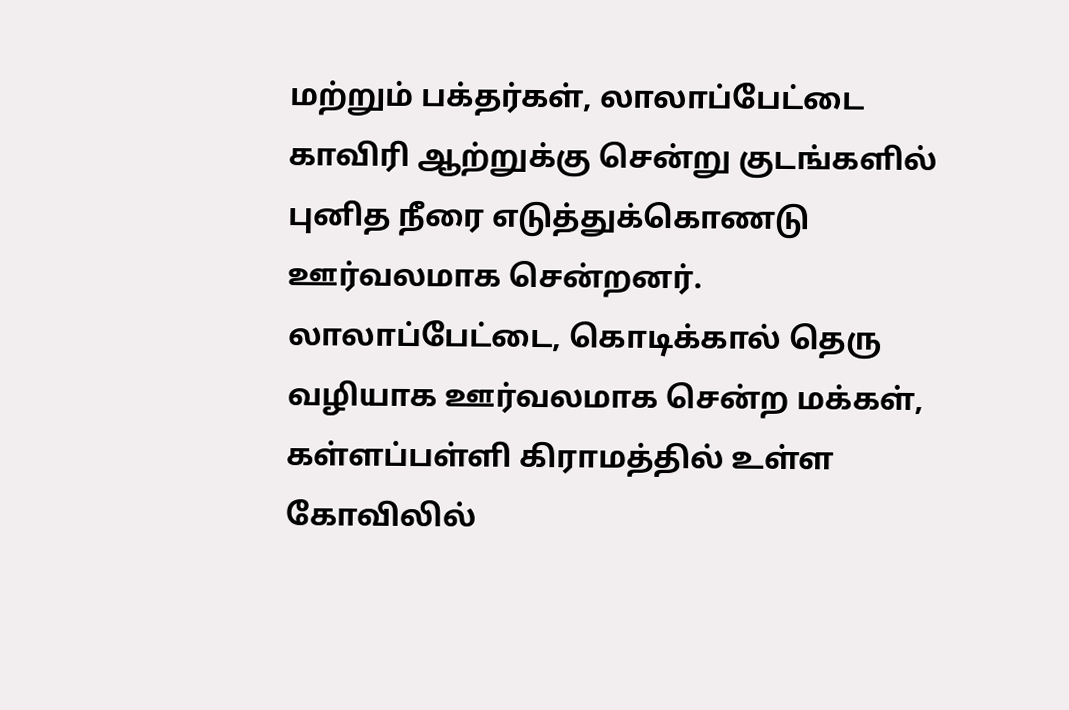மற்றும் பக்தர்கள், லாலாப்பேட்டை காவிரி ஆற்றுக்கு சென்று குடங்களில் புனித நீரை எடுத்துக்கொணடு ஊர்வலமாக சென்றனர். லாலாப்பேட்டை, கொடிக்கால் தெரு வழியாக ஊர்வலமாக சென்ற மக்கள், கள்ளப்பள்ளி கிராமத்தில் உள்ள கோவிலில்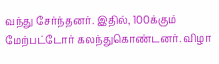வந்து சேர்ந்தனர். இதில், 100க்கும் மேற்பட்டோர் கலந்துகொண்டனர். விழா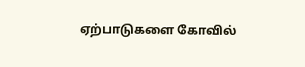ஏற்பாடுகளை கோவில்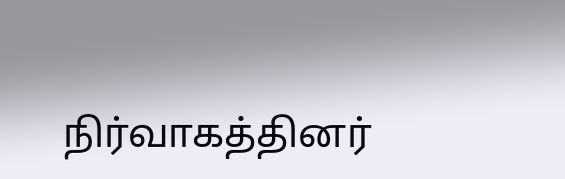நிர்வாகத்தினர்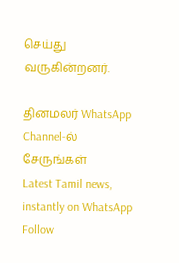செய்து வருகின்றனர்.

தினமலர் WhatsApp Channel-ல் சேருங்கள்
Latest Tamil news, instantly on WhatsApp
Follow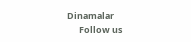Dinamalar
      Follow us